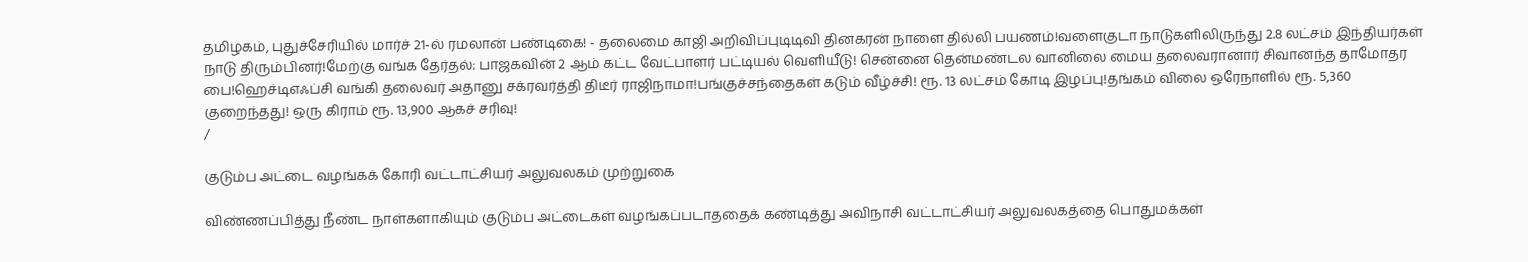தமிழகம், புதுச்சேரியில் மார்ச் 21-ல் ரமலான் பண்டிகை! - தலைமை காஜி அறிவிப்புடிடிவி தினகரன் நாளை தில்லி பயணம்!வளைகுடா நாடுகளிலிருந்து 2.8 லட்சம் இந்தியர்கள் நாடு திரும்பினர்!மேற்கு வங்க தேர்தல்: பாஜகவின் 2 ஆம் கட்ட வேட்பாளர் பட்டியல் வெளியீடு! சென்னை தென்மண்டல வானிலை மைய தலைவரானார் சிவானந்த தாமோதர பை!ஹெச்டிஎஃப்சி வங்கி தலைவர் அதானு சக்ரவர்த்தி திடீர் ராஜிநாமா!பங்குச்சந்தைகள் கடும் வீழ்ச்சி! ரூ. 13 லட்சம் கோடி இழப்பு!தங்கம் விலை ஒரேநாளில் ரூ. 5,360 குறைந்தது! ஒரு கிராம் ரூ. 13,900 ஆகச் சரிவு!
/

குடும்ப அட்டை வழங்கக் கோரி வட்டாட்சியர் அலுவலகம் முற்றுகை

விண்ணப்பித்து நீண்ட நாள்களாகியும் குடும்ப அட்டைகள் வழங்கப்படாததைக் கண்டித்து அவிநாசி வட்டாட்சியர் அலுவலகத்தை பொதுமக்கள்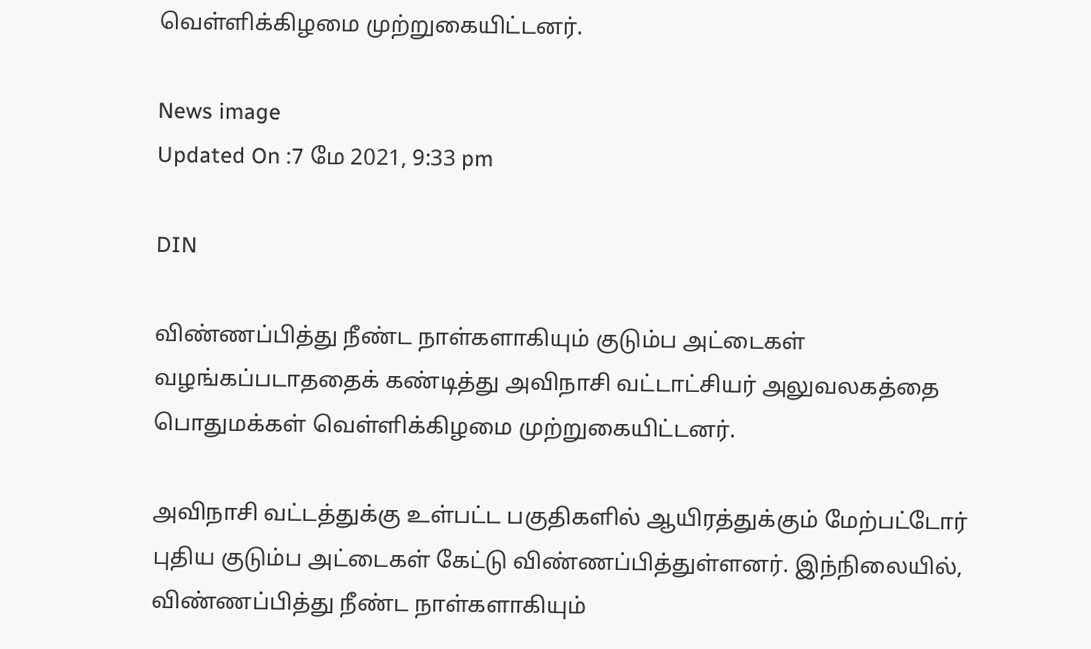வெள்ளிக்கிழமை முற்றுகையிட்டனர்.

News image
Updated On :7 மே 2021, 9:33 pm

DIN

விண்ணப்பித்து நீண்ட நாள்களாகியும் குடும்ப அட்டைகள் வழங்கப்படாததைக் கண்டித்து அவிநாசி வட்டாட்சியர் அலுவலகத்தை பொதுமக்கள் வெள்ளிக்கிழமை முற்றுகையிட்டனர்.

அவிநாசி வட்டத்துக்கு உள்பட்ட பகுதிகளில் ஆயிரத்துக்கும் மேற்பட்டோர் புதிய குடும்ப அட்டைகள் கேட்டு விண்ணப்பித்துள்ளனர். இந்நிலையில், விண்ணப்பித்து நீண்ட நாள்களாகியும்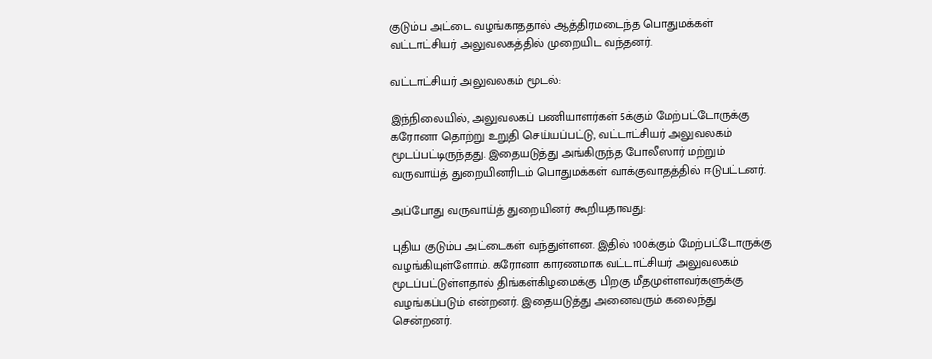குடும்ப அட்டை வழங்காததால் ஆத்திரமடைந்த பொதுமக்கள் வட்டாட்சியர் அலுவலகத்தில் முறையிட வந்தனர்.

வட்டாட்சியர் அலுவலகம் மூடல்:

இந்நிலையில், அலுவலகப் பணியாளர்கள் 5க்கும் மேற்பட்டோருக்கு கரோனா தொற்று உறுதி செய்யப்பட்டு, வட்டாட்சியர் அலுவலகம் மூடப்பட்டிருந்தது. இதையடுத்து அங்கிருந்த போலீஸார் மற்றும் வருவாய்த் துறையினரிடம் பொதுமக்கள் வாக்குவாதத்தில் ஈடுபட்டனர்.

அப்போது வருவாய்த் துறையினர் கூறியதாவது:

புதிய குடும்ப அட்டைகள் வந்துள்ளன. இதில் 100க்கும் மேற்பட்டோருக்கு வழங்கியுள்ளோம். கரோனா காரணமாக வட்டாட்சியர் அலுவலகம் மூடப்பட்டுள்ளதால் திங்கள்கிழமைக்கு பிறகு மீதமுள்ளவர்களுக்கு வழங்கப்படும் என்றனர். இதையடுத்து அனைவரும் கலைந்து சென்றனர்.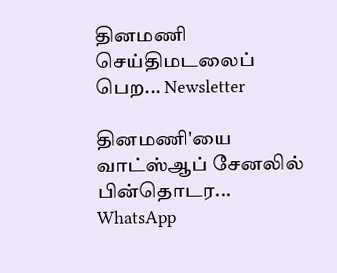தினமணி செய்திமடலைப் பெற... Newsletter

தினமணி'யை வாட்ஸ்ஆப் சேனலில் பின்தொடர... WhatsApp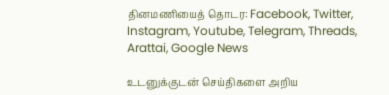தினமணியைத் தொடர: Facebook, Twitter, Instagram, Youtube, Telegram, Threads, Arattai, Google News

உடனுக்குடன் செய்திகளை அறிய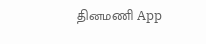தினமணி App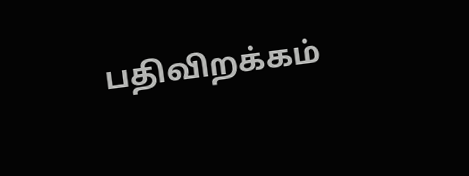பதிவிறக்கம்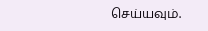செய்யவும்.